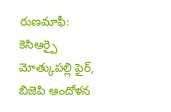రుణమాఫీ: కెసిఆర్పై మోత్కుపల్లి ఫైర్, బిజెపి ఆందోళన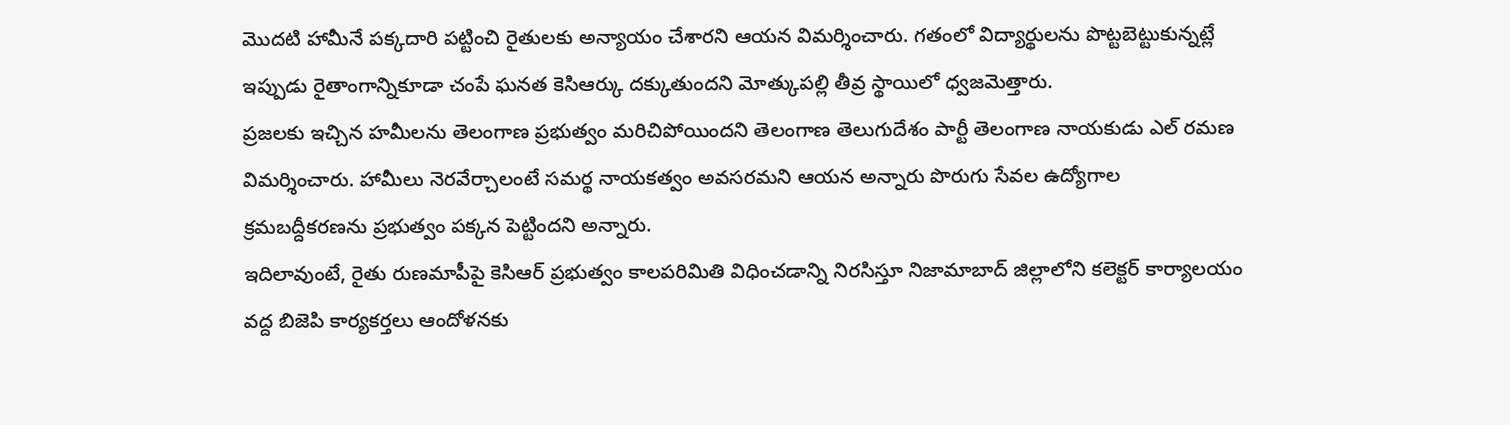మొదటి హామీనే పక్కదారి పట్టించి రైతులకు అన్యాయం చేశారని ఆయన విమర్శించారు. గతంలో విద్యార్థులను పొట్టబెట్టుకున్నట్లే ఇప్పుడు రైతాంగాన్నికూడా చంపే ఘనత కెసిఆర్కు దక్కుతుందని మోత్కుపల్లి తీవ్ర స్థాయిలో ధ్వజమెత్తారు.
ప్రజలకు ఇచ్చిన హమీలను తెలంగాణ ప్రభుత్వం మరిచిపోయిందని తెలంగాణ తెలుగుదేశం పార్టీ తెలంగాణ నాయకుడు ఎల్ రమణ విమర్శించారు. హామీలు నెరవేర్చాలంటే సమర్థ నాయకత్వం అవసరమని ఆయన అన్నారు పొరుగు సేవల ఉద్యోగాల క్రమబద్దీకరణను ప్రభుత్వం పక్కన పెట్టిందని అన్నారు.
ఇదిలావుంటే, రైతు రుణమాపీపై కెసిఆర్ ప్రభుత్వం కాలపరిమితి విధించడాన్ని నిరసిస్తూ నిజామాబాద్ జిల్లాలోని కలెక్టర్ కార్యాలయం వద్ద బిజెపి కార్యకర్తలు ఆందోళనకు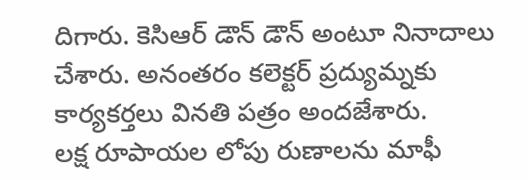దిగారు. కెసిఆర్ డౌన్ డౌన్ అంటూ నినాదాలు చేశారు. అనంతరం కలెక్టర్ ప్రద్యుమ్నకు కార్యకర్తలు వినతి పత్రం అందజేశారు.
లక్ష రూపాయల లోపు రుణాలను మాఫీ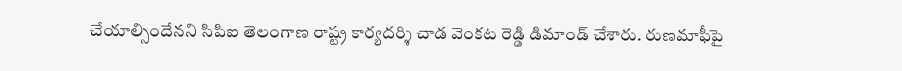చేయాల్సిందేనని సిపిఐ తెలంగాణ రాష్ట్ర కార్యదర్శి చాడ వెంకట రెడ్డి డిమాండ్ చేశారు. రుణమాఫీపై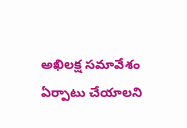అఖిలక్ష సమావేశం ఏర్పాటు చేయాలని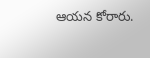ఆయన కోరారు.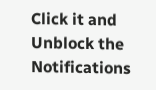Click it and Unblock the Notifications